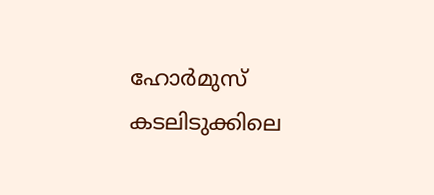ഹോര്‍മുസ് കടലിടുക്കിലെ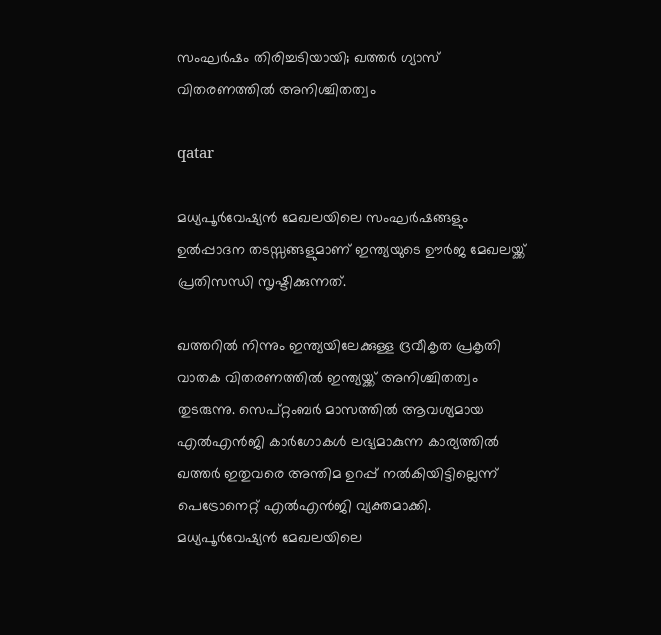സംഘര്‍ഷം തിരിച്ചടിയായി; ഖത്തര്‍ ഗ്യാസ് വിതരണത്തില്‍ അനിശ്ചിതത്വം

qatar

മധ്യപൂര്‍വേഷ്യന്‍ മേഖലയിലെ സംഘര്‍ഷങ്ങളും ഉല്‍പ്പാദന തടസ്സങ്ങളുമാണ് ഇന്ത്യയുടെ ഊര്‍ജ മേഖലയ്ക്ക് പ്രതിസന്ധി സൃഷ്ടിക്കുന്നത്.

ഖത്തറില്‍ നിന്നും ഇന്ത്യയിലേക്കുള്ള ദ്രവീകൃത പ്രകൃതി വാതക വിതരണത്തില്‍ ഇന്ത്യയ്ക്ക് അനിശ്ചിതത്വം തുടരുന്നു. സെപ്റ്റംബര്‍ മാസത്തില്‍ ആവശ്യമായ എല്‍എന്‍ജി കാര്‍ഗോകള്‍ ലഭ്യമാകുന്ന കാര്യത്തില്‍ ഖത്തര്‍ ഇതുവരെ അന്തിമ ഉറപ്പ് നല്‍കിയിട്ടില്ലെന്ന് പെട്രോനെറ്റ് എല്‍എന്‍ജി വ്യക്തമാക്കി. മധ്യപൂര്‍വേഷ്യന്‍ മേഖലയിലെ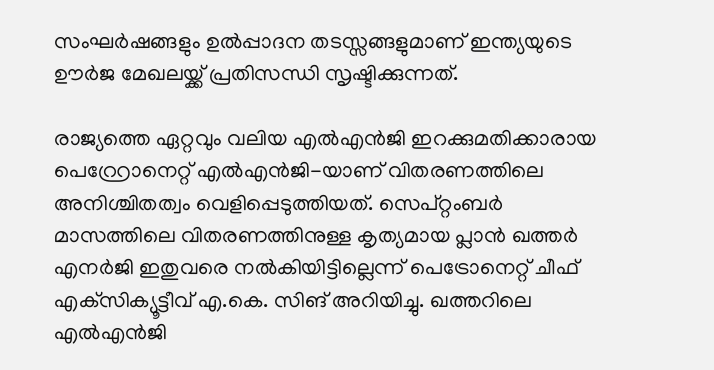സംഘര്‍ഷങ്ങളും ഉല്‍പ്പാദന തടസ്സങ്ങളുമാണ് ഇന്ത്യയുടെ ഊര്‍ജ മേഖലയ്ക്ക് പ്രതിസന്ധി സൃഷ്ടിക്കുന്നത്.

രാജ്യത്തെ ഏറ്റവും വലിയ എല്‍എന്‍ജി ഇറക്കുമതിക്കാരായ പെറ്റ്രോനെറ്റ് എല്‍എന്‍ജി-യാണ് വിതരണത്തിലെ അനിശ്ചിതത്വം വെളിപ്പെടുത്തിയത്. സെപ്റ്റംബര്‍ മാസത്തിലെ വിതരണത്തിനുള്ള കൃത്യമായ പ്ലാന്‍ ഖത്തര്‍ എനര്‍ജി ഇതുവരെ നല്‍കിയിട്ടില്ലെന്ന് പെട്രോനെറ്റ് ചീഫ് എക്‌സിക്യൂട്ടീവ് എ.കെ. സിങ് അറിയിച്ചു. ഖത്തറിലെ എല്‍എന്‍ജി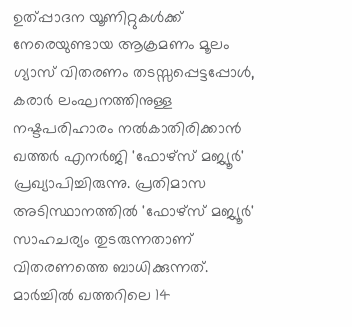ഉത്പ്പാദന യൂണിറ്റുകള്‍ക്ക് നേരെയുണ്ടായ ആക്രമണം മൂലം ഗ്യാസ് വിതരണം തടസ്സപ്പെട്ടപ്പോള്‍, കരാര്‍ ലംഘനത്തിനുള്ള നഷ്ടപരിഹാരം നല്‍കാതിരിക്കാന്‍ ഖത്തര്‍ എനര്‍ജി 'ഫോഴ്സ് മജ്യൂര്‍' പ്രഖ്യാപിച്ചിരുന്നു. പ്രതിമാസ അടിസ്ഥാനത്തില്‍ 'ഫോഴ്സ് മജ്യൂര്‍' സാഹചര്യം തുടരുന്നതാണ് വിതരണത്തെ ബാധിക്കുന്നത്.
മാര്‍ച്ചില്‍ ഖത്തറിലെ 14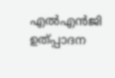എല്‍എന്‍ജി ഉത്പ്പാദന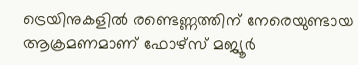ട്രെയിനുകളില്‍ രണ്ടെണ്ണത്തിന് നേരെയുണ്ടായ ആക്രമണമാണ് ഫോഴ്സ് മജ്യൂര്‍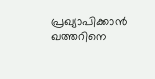പ്രഖ്യാപിക്കാന്‍ ഖത്തറിനെ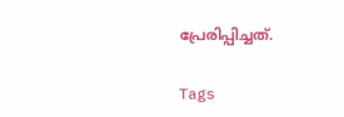പ്രേരിപ്പിച്ചത്.

Tags